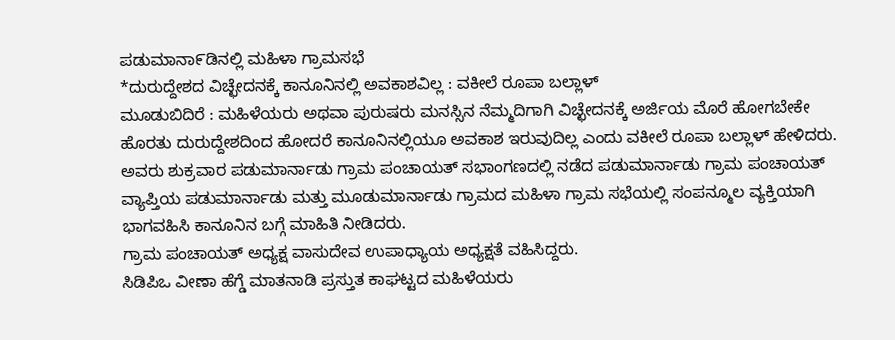ಪಡುಮಾನಾ೯ಡಿನಲ್ಲಿ ಮಹಿಳಾ ಗ್ರಾಮಸಭೆ
*ದುರುದ್ದೇಶದ ವಿಚ್ಛೇದನಕ್ಕೆ ಕಾನೂನಿನಲ್ಲಿ ಅವಕಾಶವಿಲ್ಲ : ವಕೀಲೆ ರೂಪಾ ಬಲ್ಲಾಳ್
ಮೂಡುಬಿದಿರೆ : ಮಹಿಳೆಯರು ಅಥವಾ ಪುರುಷರು ಮನಸ್ಸಿನ ನೆಮ್ಮದಿಗಾಗಿ ವಿಚ್ಛೇದನಕ್ಕೆ ಅರ್ಜಿಯ ಮೊರೆ ಹೋಗಬೇಕೇ ಹೊರತು ದುರುದ್ದೇಶದಿಂದ ಹೋದರೆ ಕಾನೂನಿನಲ್ಲಿಯೂ ಅವಕಾಶ ಇರುವುದಿಲ್ಲ ಎಂದು ವಕೀಲೆ ರೂಪಾ ಬಲ್ಲಾಳ್ ಹೇಳಿದರು.
ಅವರು ಶುಕ್ರವಾರ ಪಡುಮಾರ್ನಾಡು ಗ್ರಾಮ ಪಂಚಾಯತ್ ಸಭಾಂಗಣದಲ್ಲಿ ನಡೆದ ಪಡುಮಾರ್ನಾಡು ಗ್ರಾಮ ಪಂಚಾಯತ್ ವ್ಯಾಪ್ತಿಯ ಪಡುಮಾರ್ನಾಡು ಮತ್ತು ಮೂಡುಮಾರ್ನಾಡು ಗ್ರಾಮದ ಮಹಿಳಾ ಗ್ರಾಮ ಸಭೆಯಲ್ಲಿ ಸಂಪನ್ಮೂಲ ವ್ಯಕ್ತಿಯಾಗಿ ಭಾಗವಹಿಸಿ ಕಾನೂನಿನ ಬಗ್ಗೆ ಮಾಹಿತಿ ನೀಡಿದರು.
ಗ್ರಾಮ ಪಂಚಾಯತ್ ಅಧ್ಯಕ್ಷ ವಾಸುದೇವ ಉಪಾಧ್ಯಾಯ ಅಧ್ಯಕ್ಷತೆ ವಹಿಸಿದ್ದರು.
ಸಿಡಿಪಿಒ ವೀಣಾ ಹೆಗ್ಡೆ ಮಾತನಾಡಿ ಪ್ರಸ್ತುತ ಕಾಘಟ್ಟದ ಮಹಿಳೆಯರು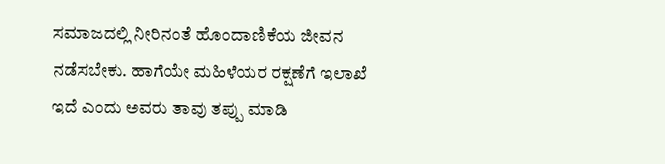ಸಮಾಜದಲ್ಲಿ ನೀರಿನಂತೆ ಹೊಂದಾಣಿಕೆಯ ಜೀವನ ನಡೆಸಬೇಕು. ಹಾಗೆಯೇ ಮಹಿಳೆಯರ ರಕ್ಷಣೆಗೆ ಇಲಾಖೆ ಇದೆ ಎಂದು ಅವರು ತಾವು ತಪ್ಪು ಮಾಡಿ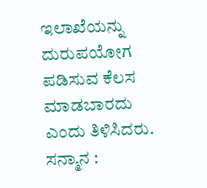ಇಲಾಖೆಯನ್ನು ದುರುಪಯೋಗ ಪಡಿಸುವ ಕೆಲಸ ಮಾಡಬಾರದು ಎಂದು ತಿಳಿಸಿದರು.
ಸನ್ಮಾನ :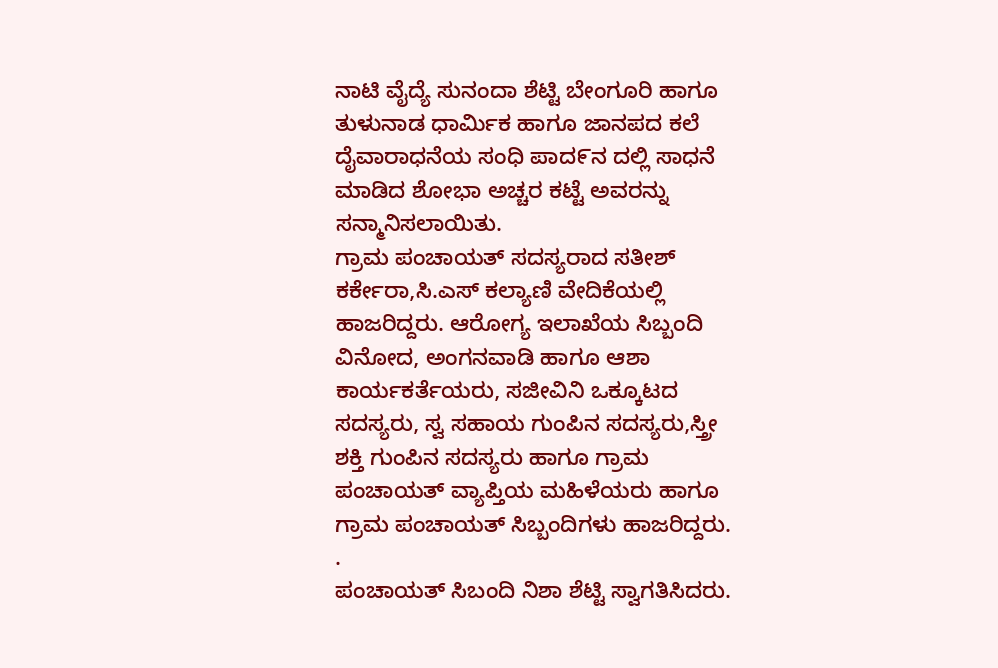ನಾಟಿ ವೈದ್ಯೆ ಸುನಂದಾ ಶೆಟ್ಟಿ ಬೇಂಗೂರಿ ಹಾಗೂ ತುಳುನಾಡ ಧಾರ್ಮಿಕ ಹಾಗೂ ಜಾನಪದ ಕಲೆ ದೈವಾರಾಧನೆಯ ಸಂಧಿ ಪಾದ೯ನ ದಲ್ಲಿ ಸಾಧನೆ ಮಾಡಿದ ಶೋಭಾ ಅಚ್ಚರ ಕಟ್ಟೆ ಅವರನ್ನು ಸನ್ಮಾನಿಸಲಾಯಿತು.
ಗ್ರಾಮ ಪಂಚಾಯತ್ ಸದಸ್ಯರಾದ ಸತೀಶ್ ಕರ್ಕೇರಾ,ಸಿ.ಎಸ್ ಕಲ್ಯಾಣಿ ವೇದಿಕೆಯಲ್ಲಿ ಹಾಜರಿದ್ದರು. ಆರೋಗ್ಯ ಇಲಾಖೆಯ ಸಿಬ್ಬಂದಿ ವಿನೋದ, ಅಂಗನವಾಡಿ ಹಾಗೂ ಆಶಾ ಕಾರ್ಯಕರ್ತೆಯರು, ಸಜೀವಿನಿ ಒಕ್ಕೂಟದ ಸದಸ್ಯರು, ಸ್ವ ಸಹಾಯ ಗುಂಪಿನ ಸದಸ್ಯರು,ಸ್ತ್ರೀ ಶಕ್ತಿ ಗುಂಪಿನ ಸದಸ್ಯರು ಹಾಗೂ ಗ್ರಾಮ ಪಂಚಾಯತ್ ವ್ಯಾಪ್ತಿಯ ಮಹಿಳೆಯರು ಹಾಗೂ ಗ್ರಾಮ ಪಂಚಾಯತ್ ಸಿಬ್ಬಂದಿಗಳು ಹಾಜರಿದ್ದರು.
.
ಪಂಚಾಯತ್ ಸಿಬಂದಿ ನಿಶಾ ಶೆಟ್ಟಿ ಸ್ವಾಗತಿಸಿದರು.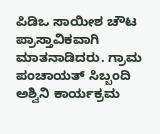ಪಿಡಿಒ ಸಾಯೀಶ ಚೌಟ ಪ್ರಾಸ್ತಾವಿಕವಾಗಿ ಮಾತನಾಡಿದರು. ಗ್ರಾಮ ಪಂಚಾಯತ್ ಸಿಬ್ಬಂದಿ ಅಶ್ವಿನಿ ಕಾರ್ಯಕ್ರಮ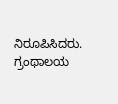ನಿರೂಪಿಸಿದರು. ಗ್ರಂಥಾಲಯ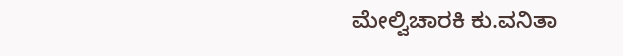ಮೇಲ್ವಿಚಾರಕಿ ಕು.ವನಿತಾ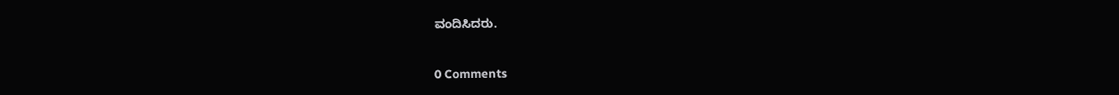ವಂದಿಸಿದರು.


0 Comments